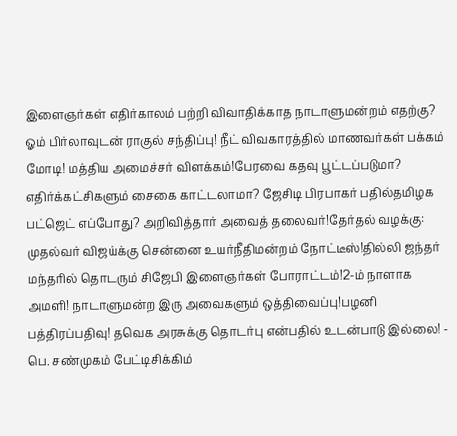இளைஞர்கள் எதிர்காலம் பற்றி விவாதிக்காத நாடாளுமன்றம் எதற்கு? ஓம் பிர்லாவுடன் ராகுல் சந்திப்பு! நீட் விவகாரத்தில் மாணவர்கள் பக்கம் மோடி! மத்திய அமைச்சர் விளக்கம்!பேரவை கதவு பூட்டப்படுமா? எதிர்க்கட்சிகளும் சைகை காட்டலாமா? ஜேசிடி பிரபாகர் பதில்தமிழக பட்ஜெட் எப்போது? அறிவித்தார் அவைத் தலைவர்!தேர்தல் வழக்கு: முதல்வர் விஜய்க்கு சென்னை உயர்நீதிமன்றம் நோட்டீஸ்!தில்லி ஜந்தர் மந்தரில் தொடரும் சிஜேபி இளைஞர்கள் போராட்டம்!2-ம் நாளாக அமளி! நாடாளுமன்ற இரு அவைகளும் ஒத்திவைப்பு!பழனி பத்திரப்பதிவு! தவெக அரசுக்கு தொடர்பு என்பதில் உடன்பாடு இல்லை! - பெ. சண்முகம் பேட்டிசிக்கிம்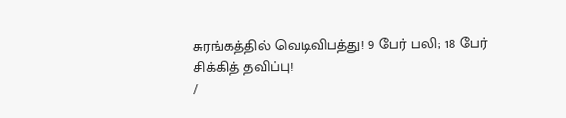சுரங்கத்தில் வெடிவிபத்து! 9 பேர் பலி; 18 பேர் சிக்கித் தவிப்பு!
/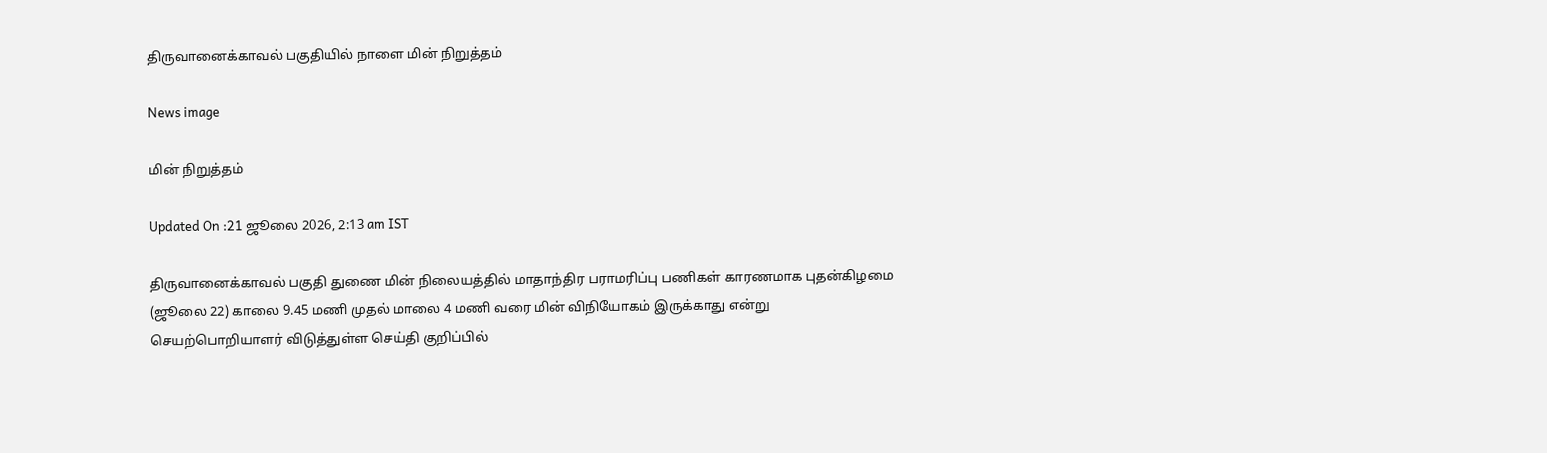திருவானைக்காவல் பகுதியில் நாளை மின் நிறுத்தம்

News image

மின் நிறுத்தம்

Updated On :21 ஜூலை 2026, 2:13 am IST

திருவானைக்காவல் பகுதி துணை மின் நிலையத்தில் மாதாந்திர பராமரிப்பு பணிகள் காரணமாக புதன்கிழமை (ஜூலை 22) காலை 9.45 மணி முதல் மாலை 4 மணி வரை மின் விநியோகம் இருக்காது என்று செயற்பொறியாளர் விடுத்துள்ள செய்தி குறிப்பில்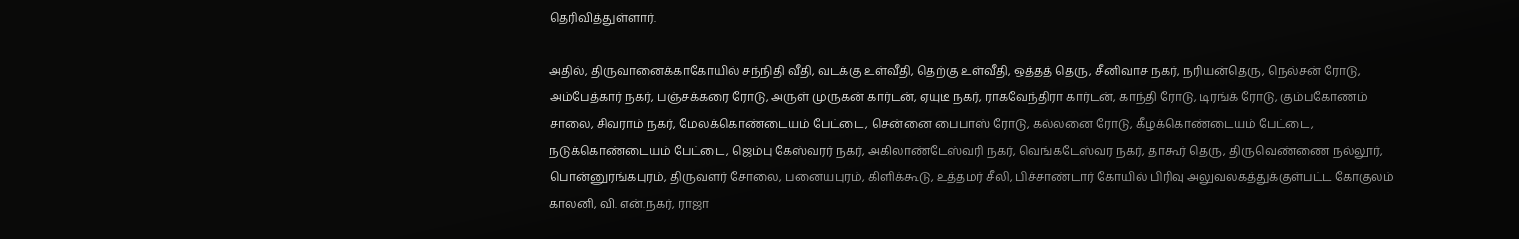தெரிவித்துள்ளார்.

அதில், திருவானைக்காகோயில் சந்நிதி வீதி, வடக்கு உள்வீதி, தெற்கு உள்வீதி, ஒத்தத் தெரு, சீனிவாச நகர், நரியன்தெரு, நெல்சன் ரோடு, அம்பேத்கார் நகர், பஞ்சக்கரை ரோடு, அருள் முருகன் கார்டன், ஏயுடீ நகர், ராகவேந்திரா கார்டன், காந்தி ரோடு, டிரங்க் ரோடு, கும்பகோணம் சாலை, சிவராம் நகர், மேலக்கொண்டையம் பேட்டை, சென்னை பைபாஸ் ரோடு, கல்லனை ரோடு, கீழக்கொண்டையம் பேட்டை, நடுக்கொண்டையம் பேட்டை, ஜெம்பு கேஸ்வரர் நகர், அகிலாண்டேஸ்வரி நகர், வெங்கடேஸ்வர நகர், தாகூர் தெரு, திருவெண்ணை நல்லூர், பொன்னுரங்கபுரம், திருவளர் சோலை, பனையபுரம், கிளிக்கூடு, உத்தமர் சீலி, பிச்சாண்டார் கோயில் பிரிவு அலுவலகத்துக்குள்பட்ட கோகுலம் காலனி, வி. என்.நகர், ராஜா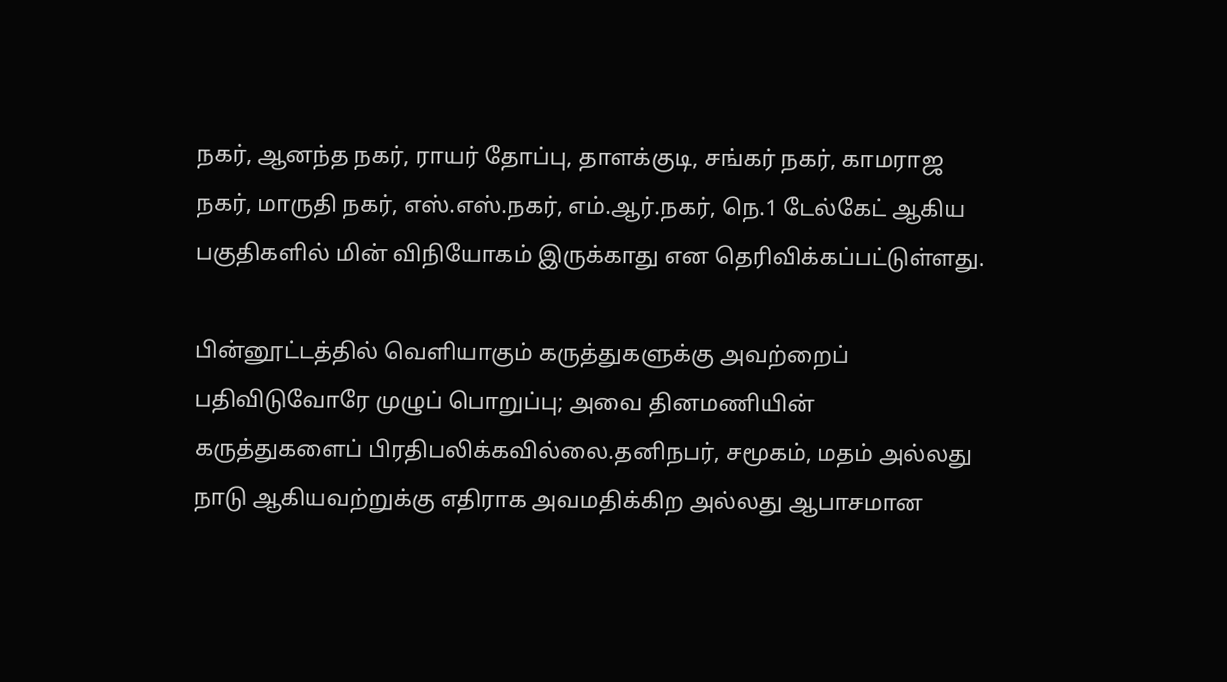நகர், ஆனந்த நகர், ராயர் தோப்பு, தாளக்குடி, சங்கர் நகர், காமராஜ நகர், மாருதி நகர், எஸ்.எஸ்.நகர், எம்.ஆர்.நகர், நெ.1 டேல்கேட் ஆகிய பகுதிகளில் மின் விநியோகம் இருக்காது என தெரிவிக்கப்பட்டுள்ளது.

பின்னூட்டத்தில் வெளியாகும் கருத்துகளுக்கு அவற்றைப் பதிவிடுவோரே முழுப் பொறுப்பு; அவை தினமணியின் கருத்துகளைப் பிரதிபலிக்கவில்லை.தனிநபர், சமூகம், மதம் அல்லது நாடு ஆகியவற்றுக்கு எதிராக அவமதிக்கிற அல்லது ஆபாசமான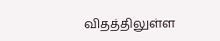விதத்திலுள்ள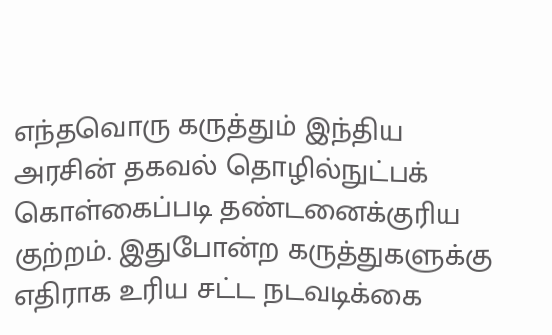எந்தவொரு கருத்தும் இந்திய அரசின் தகவல் தொழில்நுட்பக் கொள்கைப்படி தண்டனைக்குரிய குற்றம். இதுபோன்ற கருத்துகளுக்கு எதிராக உரிய சட்ட நடவடிக்கை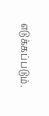எடுக்கப்படும்.